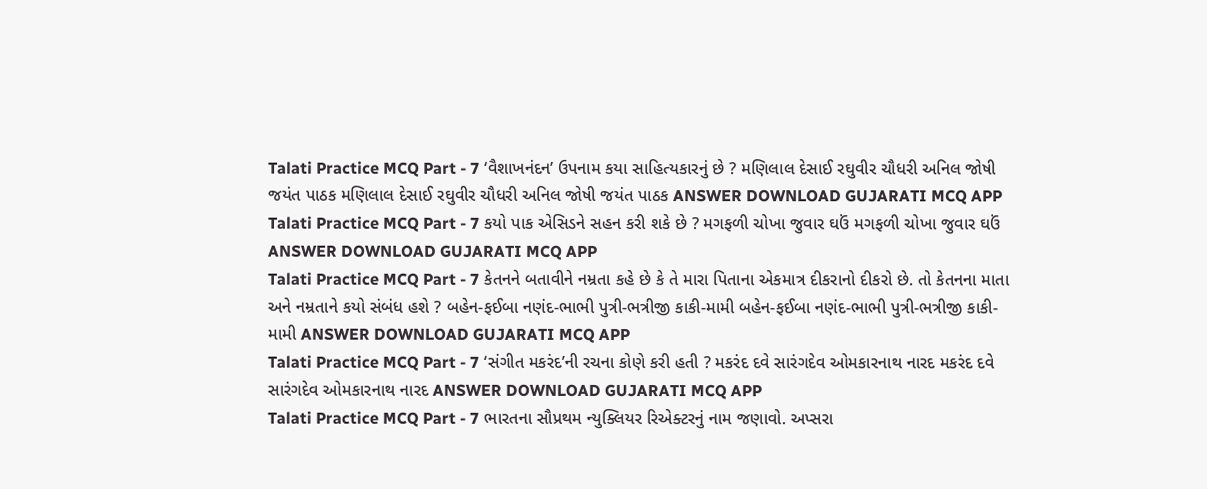Talati Practice MCQ Part - 7 ‘વૈશાખનંદન’ ઉપનામ કયા સાહિત્યકારનું છે ? મણિલાલ દેસાઈ રઘુવીર ચૌધરી અનિલ જોષી જયંત પાઠક મણિલાલ દેસાઈ રઘુવીર ચૌધરી અનિલ જોષી જયંત પાઠક ANSWER DOWNLOAD GUJARATI MCQ APP
Talati Practice MCQ Part - 7 કયો પાક એસિડને સહન કરી શકે છે ? મગફળી ચોખા જુવાર ઘઉં મગફળી ચોખા જુવાર ઘઉં ANSWER DOWNLOAD GUJARATI MCQ APP
Talati Practice MCQ Part - 7 કેતનને બતાવીને નમ્રતા કહે છે કે તે મારા પિતાના એકમાત્ર દીકરાનો દીકરો છે. તો કેતનના માતા અને નમ્રતાને કયો સંબંધ હશે ? બહેન-ફઈબા નણંદ-ભાભી પુત્રી-ભત્રીજી કાકી-મામી બહેન-ફઈબા નણંદ-ભાભી પુત્રી-ભત્રીજી કાકી-મામી ANSWER DOWNLOAD GUJARATI MCQ APP
Talati Practice MCQ Part - 7 ‘સંગીત મકરંદ’ની રચના કોણે કરી હતી ? મકરંદ દવે સારંગદેવ ઓમકારનાથ નારદ મકરંદ દવે સારંગદેવ ઓમકારનાથ નારદ ANSWER DOWNLOAD GUJARATI MCQ APP
Talati Practice MCQ Part - 7 ભારતના સૌપ્રથમ ન્યુક્લિયર રિએક્ટરનું નામ જણાવો. અપ્સરા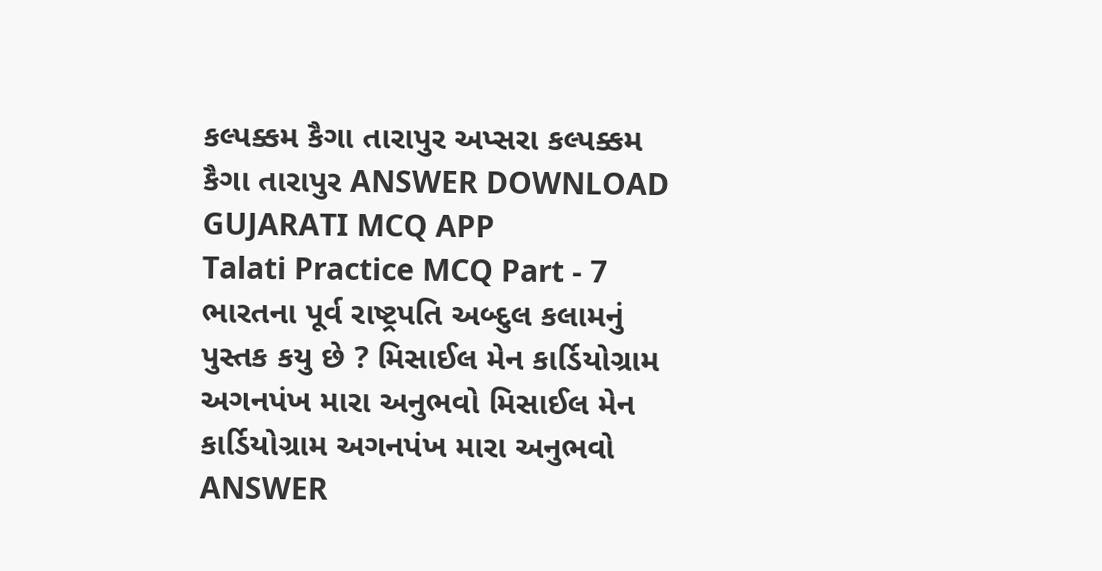કલ્પક્કમ કૈગા તારાપુર અપ્સરા કલ્પક્કમ કૈગા તારાપુર ANSWER DOWNLOAD GUJARATI MCQ APP
Talati Practice MCQ Part - 7 ભારતના પૂર્વ રાષ્ટ્રપતિ અબ્દુલ કલામનું પુસ્તક કયુ છે ? મિસાઈલ મેન કાર્ડિયોગ્રામ અગનપંખ મારા અનુભવો મિસાઈલ મેન કાર્ડિયોગ્રામ અગનપંખ મારા અનુભવો ANSWER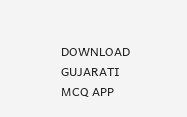DOWNLOAD GUJARATI MCQ APP